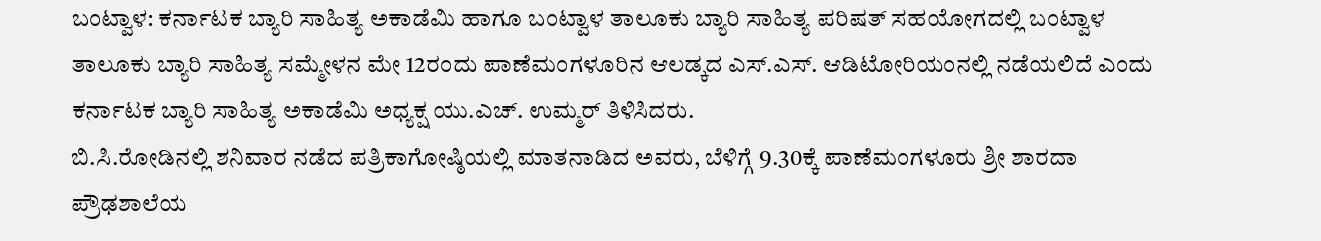ಬಂಟ್ವಾಳ: ಕರ್ನಾಟಕ ಬ್ಯಾರಿ ಸಾಹಿತ್ಯ ಅಕಾಡೆಮಿ ಹಾಗೂ ಬಂಟ್ವಾಳ ತಾಲೂಕು ಬ್ಯಾರಿ ಸಾಹಿತ್ಯ ಪರಿಷತ್‌ ಸಹಯೋಗದಲ್ಲಿ ಬಂಟ್ವಾಳ ತಾಲೂಕು ಬ್ಯಾರಿ ಸಾಹಿತ್ಯ ಸಮ್ಮೇಳನ ಮೇ 12ರಂದು ಪಾಣೆಮಂಗಳೂರಿನ ಆಲಡ್ಕದ ಎಸ್‌.ಎಸ್‌. ಆಡಿಟೋರಿಯಂನಲ್ಲಿ ನಡೆಯಲಿದೆ ಎಂದು ಕರ್ನಾಟಕ ಬ್ಯಾರಿ ಸಾಹಿತ್ಯ ಅಕಾಡೆಮಿ ಅಧ್ಯಕ್ಷ ಯು.ಎಚ್‌. ಉಮ್ಮರ್‌ ತಿಳಿಸಿದರು.
ಬಿ.ಸಿ.ರೋಡಿನಲ್ಲಿ ಶನಿವಾರ ನಡೆದ ಪತ್ರಿಕಾಗೋಷ್ಠಿಯಲ್ಲಿ ಮಾತನಾಡಿದ ಅವರು, ಬೆಳಿಗ್ಗೆ 9.30ಕ್ಕೆ ಪಾಣೆಮಂಗಳೂರು ಶ್ರೀ ಶಾರದಾ ಪ್ರೌಢಶಾಲೆಯ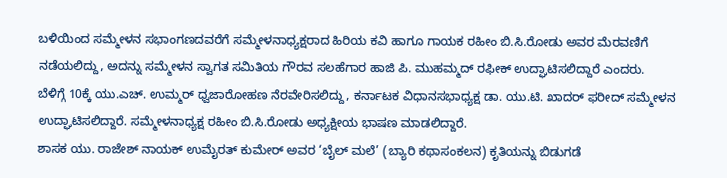ಬಳಿಯಿಂದ ಸಮ್ಮೇಳನ ಸಭಾಂಗಣದವರೆಗೆ ಸಮ್ಮೇಳನಾಧ್ಯಕ್ಷರಾದ ಹಿರಿಯ ಕವಿ ಹಾಗೂ ಗಾಯಕ ರಹೀಂ ಬಿ.ಸಿ.ರೋಡು ಅವರ ಮೆರವಣಿಗೆ ನಡೆಯಲಿದ್ದು, ಅದನ್ನು ಸಮ್ಮೇಳನ ಸ್ವಾಗತ ಸಮಿತಿಯ ಗೌರವ ಸಲಹೆಗಾರ ಹಾಜಿ ಪಿ. ಮುಹಮ್ಮದ್‌ ರಫೀಕ್‌ ಉದ್ಘಾಟಿಸಲಿದ್ದಾರೆ ಎಂದರು.
ಬೆಳಿಗ್ಗೆ 10ಕ್ಕೆ ಯು.ಎಚ್‌. ಉಮ್ಮರ್‌ ಧ್ವಜಾರೋಹಣ ನೆರವೇರಿಸಲಿದ್ದು, ಕರ್ನಾಟಕ ವಿಧಾನಸಭಾಧ್ಯಕ್ಷ ಡಾ. ಯು.ಟಿ. ಖಾದರ್‌ ಫರೀದ್‌ ಸಮ್ಮೇಳನ ಉದ್ಘಾಟಿಸಲಿದ್ದಾರೆ. ಸಮ್ಮೇಳನಾಧ್ಯಕ್ಷ ರಹೀಂ ಬಿ.ಸಿ.ರೋಡು ಅಧ್ಯಕ್ಷೀಯ ಭಾಷಣ ಮಾಡಲಿದ್ದಾರೆ.
ಶಾಸಕ ಯು. ರಾಜೇಶ್‌ ನಾಯಕ್‌ ಉಮೈರತ್‌ ಕುಮೇರ್‌ ಅವರ ‘ಬೈಲ್‌ ಮಲೆ’ (ಬ್ಯಾರಿ ಕಥಾಸಂಕಲನ) ಕೃತಿಯನ್ನು ಬಿಡುಗಡೆ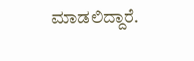ಮಾಡಲಿದ್ದಾರೆ.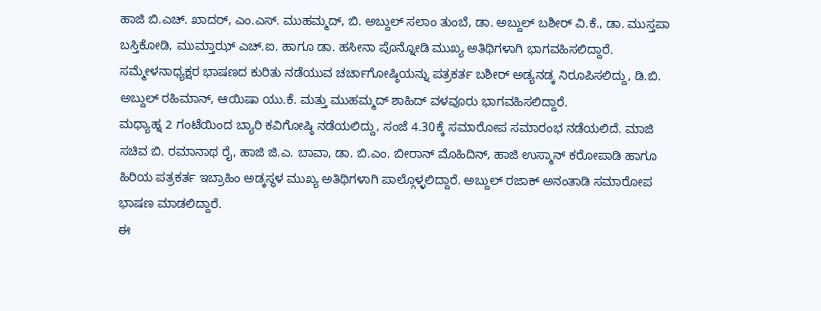ಹಾಜಿ ಬಿ.ಎಚ್‌. ಖಾದರ್‌, ಎಂ.ಎಸ್‌. ಮುಹಮ್ಮದ್‌, ಬಿ. ಅಬ್ದುಲ್‌ ಸಲಾಂ ತುಂಬೆ, ಡಾ. ಅಬ್ದುಲ್‌ ಬಶೀರ್‌ ವಿ.ಕೆ., ಡಾ. ಮುಸ್ತಪಾ ಬಸ್ತಿಕೋಡಿ, ಮುಮ್ತಾಝ್‌ ಎಚ್‌.ಐ. ಹಾಗೂ ಡಾ. ಹಸೀನಾ ಪೊನ್ನೋಡಿ ಮುಖ್ಯ ಅತಿಥಿಗಳಾಗಿ ಭಾಗವಹಿಸಲಿದ್ದಾರೆ.
ಸಮ್ಮೇಳನಾಧ್ಯಕ್ಷರ ಭಾಷಣದ ಕುರಿತು ನಡೆಯುವ ಚರ್ಚಾಗೋಷ್ಠಿಯನ್ನು ಪತ್ರಕರ್ತ ಬಶೀರ್‌ ಅಡ್ಯನಡ್ಕ ನಿರೂಪಿಸಲಿದ್ದು, ಡಿ.ಬಿ. ಅಬ್ದುಲ್‌ ರಹಿಮಾನ್‌, ಆಯಿಷಾ ಯು.ಕೆ. ಮತ್ತು ಮುಹಮ್ಮದ್‌ ಶಾಹಿದ್‌ ವಳವೂರು ಭಾಗವಹಿಸಲಿದ್ದಾರೆ.
ಮಧ್ಯಾಹ್ನ 2 ಗಂಟೆಯಿಂದ ಬ್ಯಾರಿ ಕವಿಗೋಷ್ಠಿ ನಡೆಯಲಿದ್ದು, ಸಂಜೆ 4.30ಕ್ಕೆ ಸಮಾರೋಪ ಸಮಾರಂಭ ನಡೆಯಲಿದೆ. ಮಾಜಿ ಸಚಿವ ಬಿ. ರಮಾನಾಥ ರೈ, ಹಾಜಿ ಜಿ.ಎ. ಬಾವಾ, ಡಾ. ಬಿ.ಎಂ. ಬೀರಾನ್‌ ಮೊಹಿದಿನ್‌, ಹಾಜಿ ಉಸ್ಮಾನ್‌ ಕರೋಪಾಡಿ ಹಾಗೂ ಹಿರಿಯ ಪತ್ರಕರ್ತ ಇಬ್ರಾಹಿಂ ಅಡ್ಕಸ್ಥಳ ಮುಖ್ಯ ಅತಿಥಿಗಳಾಗಿ ಪಾಲ್ಗೊಳ್ಳಲಿದ್ದಾರೆ. ಅಬ್ದುಲ್‌ ರಜಾಕ್‌ ಅನಂತಾಡಿ ಸಮಾರೋಪ ಭಾಷಣ ಮಾಡಲಿದ್ದಾರೆ.
ಈ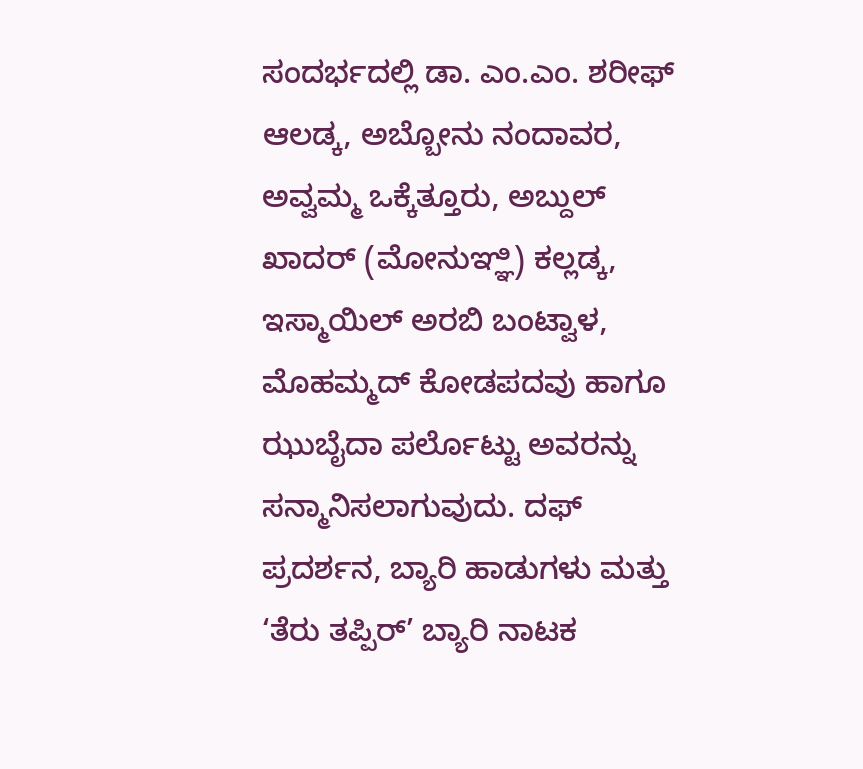ಸಂದರ್ಭದಲ್ಲಿ ಡಾ. ಎಂ.ಎಂ. ಶರೀಫ್‌ ಆಲಡ್ಕ, ಅಬ್ಬೋನು ನಂದಾವರ, ಅವ್ವಮ್ಮ ಒಕ್ಕೆತ್ತೂರು, ಅಬ್ದುಲ್‌ ಖಾದರ್‌ (ಮೋನುಞ್ಞಿ) ಕಲ್ಲಡ್ಕ, ಇಸ್ಮಾಯಿಲ್‌ ಅರಬಿ ಬಂಟ್ವಾಳ, ಮೊಹಮ್ಮದ್‌ ಕೋಡಪದವು ಹಾಗೂ ಝುಬೈದಾ ಪರ್ಲೊಟ್ಟು ಅವರನ್ನು ಸನ್ಮಾನಿಸಲಾಗುವುದು. ದಫ್‌ ಪ್ರದರ್ಶನ, ಬ್ಯಾರಿ ಹಾಡುಗಳು ಮತ್ತು ‘ತೆರು ತಪ್ಪಿರ್‌’ ಬ್ಯಾರಿ ನಾಟಕ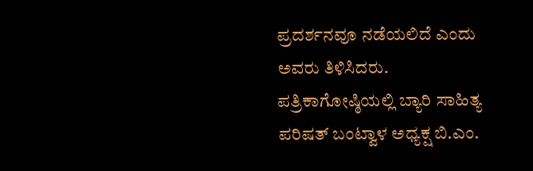ಪ್ರದರ್ಶನವೂ ನಡೆಯಲಿದೆ ಎಂದು ಅವರು ತಿಳಿಸಿದರು.
ಪತ್ರಿಕಾಗೋಷ್ಠಿಯಲ್ಲಿ ಬ್ಯಾರಿ ಸಾಹಿತ್ಯ ಪರಿಷತ್‌ ಬಂಟ್ವಾಳ ಅಧ್ಯಕ್ಷ ಬಿ.ಎಂ.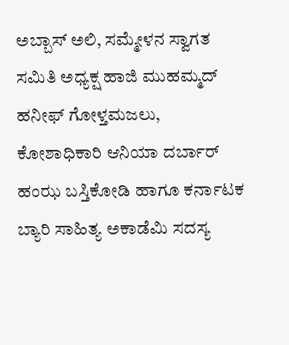ಅಬ್ಬಾಸ್‌ ಅಲಿ, ಸಮ್ಮೇಳನ ಸ್ವಾಗತ ಸಮಿತಿ ಅಧ್ಯಕ್ಷ ಹಾಜಿ ಮುಹಮ್ಮದ್‌ ಹನೀಫ್‌ ಗೋಳ್ತಮಜಲು, ಕೋಶಾಧಿಕಾರಿ ಆನಿಯಾ ದರ್ಬಾರ್‌ ಹಂಝ ಬಸ್ತಿಕೋಡಿ ಹಾಗೂ ಕರ್ನಾಟಕ ಬ್ಯಾರಿ ಸಾಹಿತ್ಯ ಅಕಾಡೆಮಿ ಸದಸ್ಯ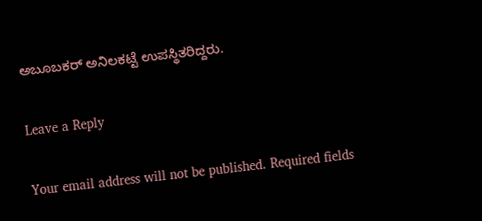ಅಬೂಬಕರ್‌ ಅನಿಲಕಟ್ಟೆ ಉಪಸ್ಥಿತರಿದ್ದರು.

Leave a Reply

Your email address will not be published. Required fields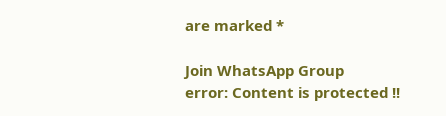are marked *

Join WhatsApp Group
error: Content is protected !!